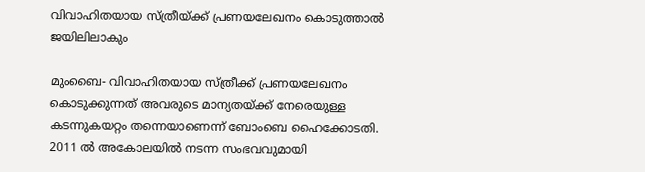വിവാഹിതയായ സ്ത്രീയ്ക്ക് പ്രണയലേഖനം കൊടുത്താല്‍  ജയിലിലാകും

മുംബൈ- വിവാഹിതയായ സ്ത്രീക്ക് പ്രണയലേഖനം കൊടുക്കുന്നത് അവരുടെ മാന്യതയ്ക്ക് നേരെയുള്ള കടന്നുകയറ്റം തന്നെയാണെന്ന് ബോംബെ ഹൈക്കോടതി. 2011 ല്‍ അകോലയില്‍ നടന്ന സംഭവവുമായി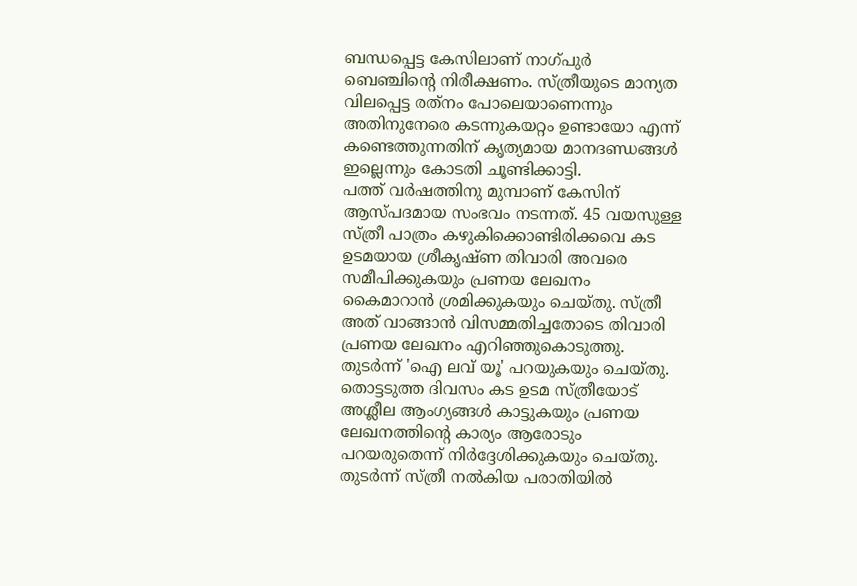ബന്ധപ്പെട്ട കേസിലാണ് നാഗ്പുര്‍ ബെഞ്ചിന്റെ നിരീക്ഷണം. സ്ത്രീയുടെ മാന്യത വിലപ്പെട്ട രത്‌നം പോലെയാണെന്നും അതിനുനേരെ കടന്നുകയറ്റം ഉണ്ടായോ എന്ന് കണ്ടെത്തുന്നതിന് കൃത്യമായ മാനദണ്ഡങ്ങള്‍ ഇല്ലെന്നും കോടതി ചൂണ്ടിക്കാട്ടി.
പത്ത് വര്‍ഷത്തിനു മുമ്പാണ് കേസിന് ആസ്പദമായ സംഭവം നടന്നത്. 45 വയസുള്ള സ്ത്രീ പാത്രം കഴുകിക്കൊണ്ടിരിക്കവെ കട ഉടമയായ ശ്രീകൃഷ്ണ തിവാരി അവരെ സമീപിക്കുകയും പ്രണയ ലേഖനം കൈമാറാന്‍ ശ്രമിക്കുകയും ചെയ്തു. സ്ത്രീ അത് വാങ്ങാന്‍ വിസമ്മതിച്ചതോടെ തിവാരി പ്രണയ ലേഖനം എറിഞ്ഞുകൊടുത്തു. തുടര്‍ന്ന് 'ഐ ലവ് യൂ' പറയുകയും ചെയ്തു.
തൊട്ടടുത്ത ദിവസം കട ഉടമ സ്ത്രീയോട് അശ്ലീല ആംഗ്യങ്ങള്‍ കാട്ടുകയും പ്രണയ ലേഖനത്തിന്റെ കാര്യം ആരോടും പറയരുതെന്ന് നിര്‍ദ്ദേശിക്കുകയും ചെയ്തു. തുടര്‍ന്ന് സ്ത്രീ നല്‍കിയ പരാതിയില്‍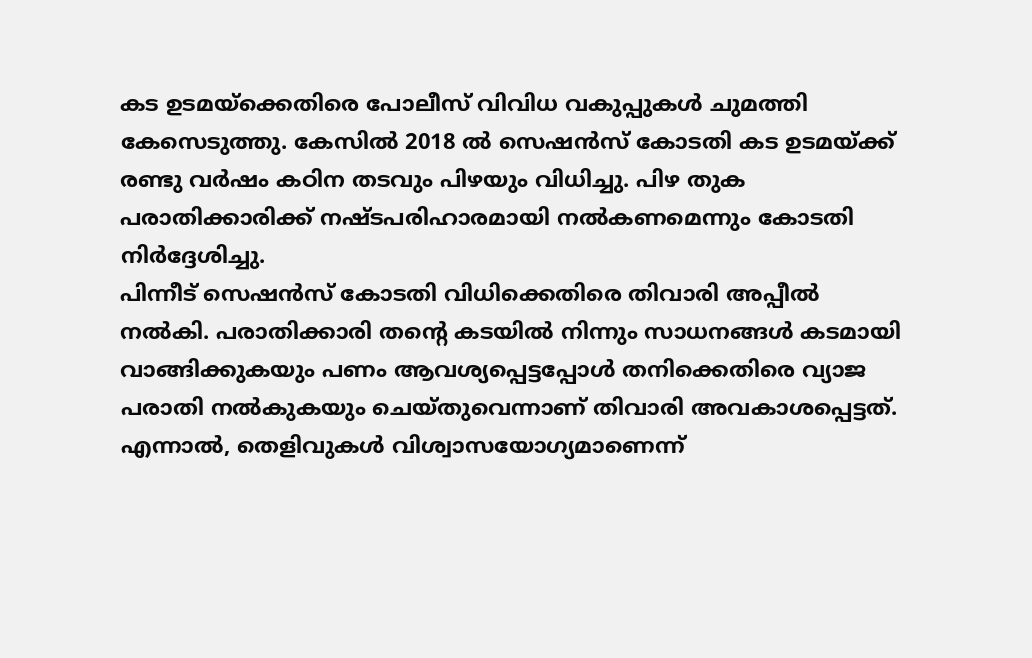കട ഉടമയ്‌ക്കെതിരെ പോലീസ് വിവിധ വകുപ്പുകള്‍ ചുമത്തി കേസെടുത്തു. കേസില്‍ 2018 ല്‍ സെഷന്‍സ് കോടതി കട ഉടമയ്ക്ക് രണ്ടു വര്‍ഷം കഠിന തടവും പിഴയും വിധിച്ചു. പിഴ തുക പരാതിക്കാരിക്ക് നഷ്ടപരിഹാരമായി നല്‍കണമെന്നും കോടതി നിര്‍ദ്ദേശിച്ചു.
പിന്നീട് സെഷന്‍സ് കോടതി വിധിക്കെതിരെ തിവാരി അപ്പീല്‍ നല്‍കി. പരാതിക്കാരി തന്റെ കടയില്‍ നിന്നും സാധനങ്ങള്‍ കടമായി വാങ്ങിക്കുകയും പണം ആവശ്യപ്പെട്ടപ്പോള്‍ തനിക്കെതിരെ വ്യാജ പരാതി നല്‍കുകയും ചെയ്തുവെന്നാണ് തിവാരി അവകാശപ്പെട്ടത്. എന്നാല്‍, തെളിവുകള്‍ വിശ്വാസയോഗ്യമാണെന്ന്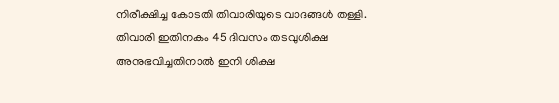നിരീക്ഷിച്ച കോടതി തിവാരിയുടെ വാദങ്ങള്‍ തള്ളി. തിവാരി ഇതിനകം 45 ദിവസം തടവുശിക്ഷ അനുഭവിച്ചതിനാല്‍ ഇനി ശിക്ഷ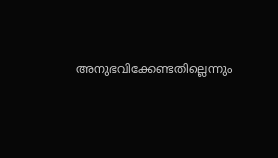അനുഭവിക്കേണ്ടതില്ലെന്നും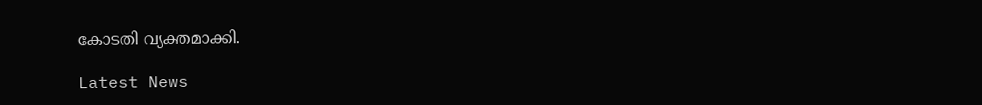കോടതി വ്യക്തമാക്കി.

Latest News